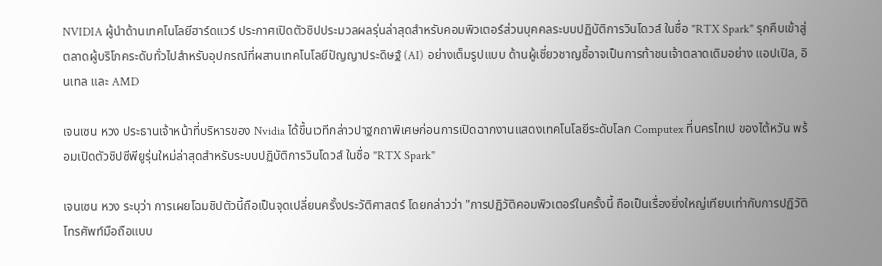NVIDIA ผู้นำด้านเทคโนโลยีฮาร์ดแวร์ ประกาศเปิดตัวชิปประมวลผลรุ่นล่าสุดสำหรับคอมพิวเตอร์ส่วนบุคคลระบบปฏิบัติการวินโดวส์ ในชื่อ "RTX Spark" รุกคืบเข้าสู่ตลาดผู้บริโภคระดับทั่วไปสำหรับอุปกรณ์ที่ผสานเทคโนโลยีปัญญาประดิษฐ์ (AI) อย่างเต็มรูปแบบ ด้านผู้เชี่ยวชาญชี้อาจเป็นการท้าชนเจ้าตลาดเดิมอย่าง แอปเปิล, อินเทล และ AMD

เจนเซน หวง ประธานเจ้าหน้าที่บริหารของ Nvidia ได้ขึ้นเวทีกล่าวปาฐกถาพิเศษก่อนการเปิดฉากงานแสดงเทคโนโลยีระดับโลก Computex ที่นครไทเป ของไต้หวัน พร้อมเปิดตัวชิปซีพียูรุ่นใหม่ล่าสุดสำหรับระบบปฏิบัติการวินโดวส์ ในชื่อ "RTX Spark"

เจนเซน หวง ระบุว่า การเผยโฉมชิปตัวนี้ถือเป็นจุดเปลี่ยนครั้งประวัติศาสตร์ โดยกล่าวว่า "การปฏิวัติคอมพิวเตอร์ในครั้งนี้ ถือเป็นเรื่องยิ่งใหญ่เทียบเท่ากับการปฏิวัติโทรศัพท์มือถือแบบ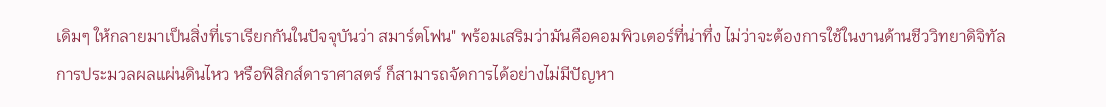เดิมๆ ให้กลายมาเป็นสิ่งที่เราเรียกกันในปัจจุบันว่า สมาร์ตโฟน" พร้อมเสริมว่ามันคือคอมพิวเตอร์ที่น่าทึ่ง ไม่ว่าจะต้องการใช้ในงานด้านชีววิทยาดิจิทัล การประมวลผลแผ่นดินไหว หรือฟิสิกส์ดาราศาสตร์ ก็สามารถจัดการได้อย่างไม่มีปัญหา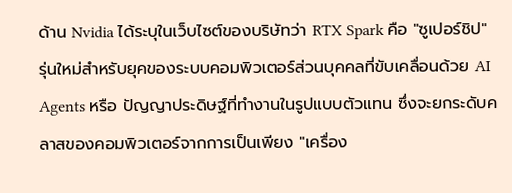ด้าน Nvidia ได้ระบุในเว็บไซต์ของบริษัทว่า RTX Spark คือ "ซูเปอร์ชิป" รุ่นใหม่สำหรับยุคของระบบคอมพิวเตอร์ส่วนบุคคลที่ขับเคลื่อนด้วย AI Agents หรือ ปัญญาประดิษฐ์ที่ทำงานในรูปแบบตัวแทน ซึ่งจะยกระดับคลาสของคอมพิวเตอร์จากการเป็นเพียง "เครื่อง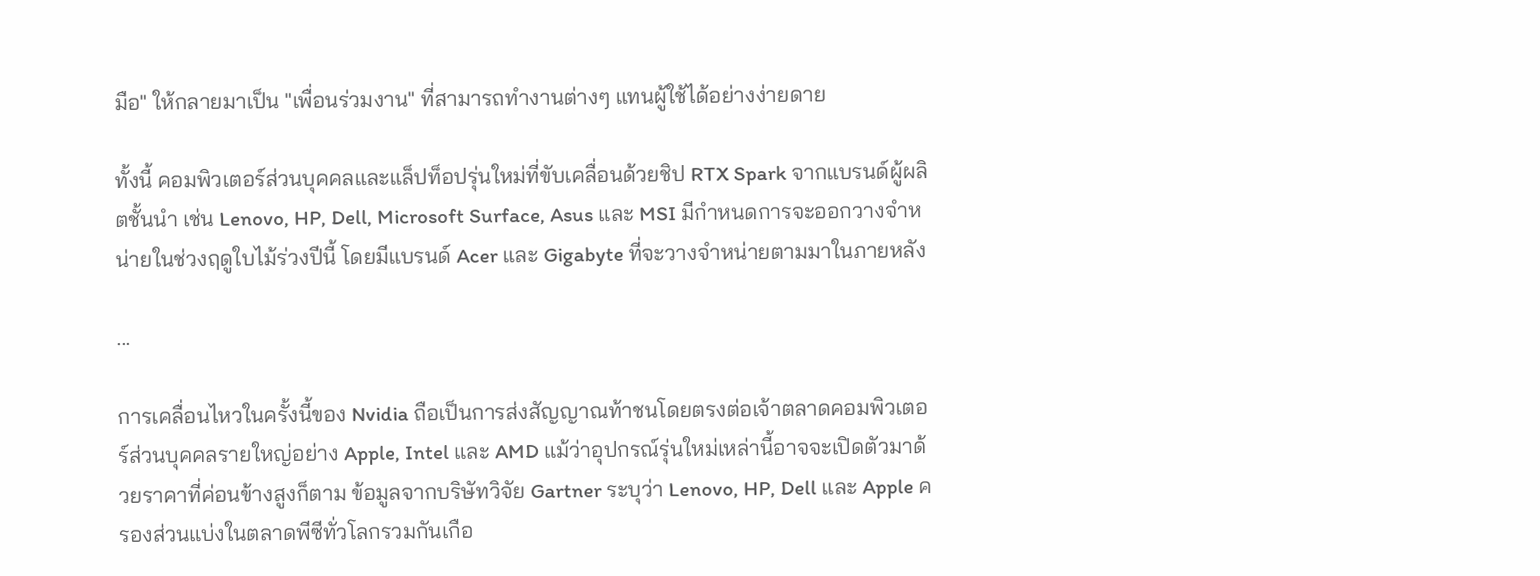มือ" ให้กลายมาเป็น "เพื่อนร่วมงาน" ที่สามารถทำงานต่างๆ แทนผู้ใช้ได้อย่างง่ายดาย

ทั้งนี้ คอมพิวเตอร์ส่วนบุคคลและแล็ปท็อปรุ่นใหม่ที่ขับเคลื่อนด้วยชิป RTX Spark จากแบรนด์ผู้ผลิตชั้นนำ เช่น Lenovo, HP, Dell, Microsoft Surface, Asus และ MSI มีกำหนดการจะออกวางจำหน่ายในช่วงฤดูใบไม้ร่วงปีนี้ โดยมีแบรนด์ Acer และ Gigabyte ที่จะวางจำหน่ายตามมาในภายหลัง

...

การเคลื่อนไหวในครั้งนี้ของ Nvidia ถือเป็นการส่งสัญญาณท้าชนโดยตรงต่อเจ้าตลาดคอมพิวเตอร์ส่วนบุคคลรายใหญ่อย่าง Apple, Intel และ AMD แม้ว่าอุปกรณ์รุ่นใหม่เหล่านี้อาจจะเปิดตัวมาด้วยราคาที่ค่อนข้างสูงก็ตาม ข้อมูลจากบริษัทวิจัย Gartner ระบุว่า Lenovo, HP, Dell และ Apple ครองส่วนแบ่งในตลาดพีซีทั่วโลกรวมกันเกือ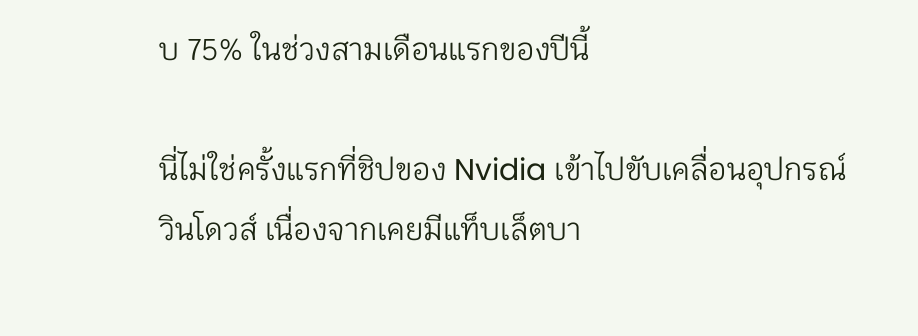บ 75% ในช่วงสามเดือนแรกของปีนี้

นี่ไม่ใช่ครั้งแรกที่ชิปของ Nvidia เข้าไปขับเคลื่อนอุปกรณ์วินโดวส์ เนื่องจากเคยมีแท็บเล็ตบา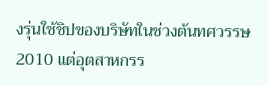งรุ่นใช้ชิปของบริษัทในช่วงต้นทศวรรษ 2010 แต่อุตสาหกรร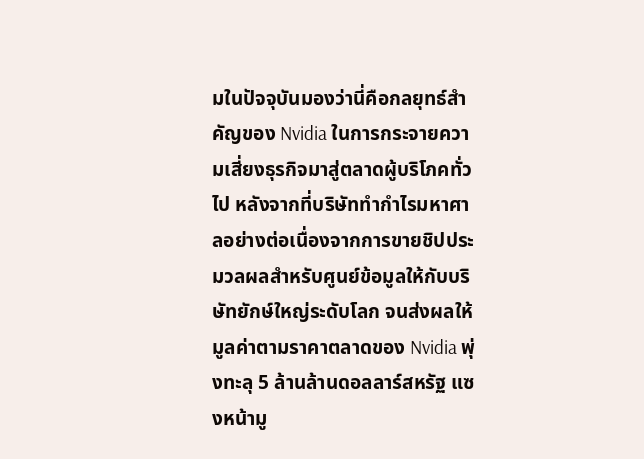มในปัจจุบันมองว่านี่คือกลยุทธ์สำคัญของ Nvidia ในการกระจายความเสี่ยงธุรกิจมาสู่ตลาดผู้บริโภคทั่วไป หลังจากที่บริษัททำกำไรมหาศาลอย่างต่อเนื่องจากการขายชิปประมวลผลสำหรับศูนย์ข้อมูลให้กับบริษัทยักษ์ใหญ่ระดับโลก จนส่งผลให้มูลค่าตามราคาตลาดของ Nvidia พุ่งทะลุ 5 ล้านล้านดอลลาร์สหรัฐ แซงหน้ามู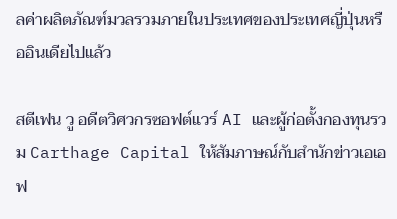ลค่าผลิตภัณฑ์มวลรวมภายในประเทศของประเทศญี่ปุ่นหรืออินเดียไปแล้ว

สตีเฟน วู อดีตวิศวกรซอฟต์แวร์ AI และผู้ก่อตั้งกองทุนรวม Carthage Capital ให้สัมภาษณ์กับสำนักข่าวเอเอฟ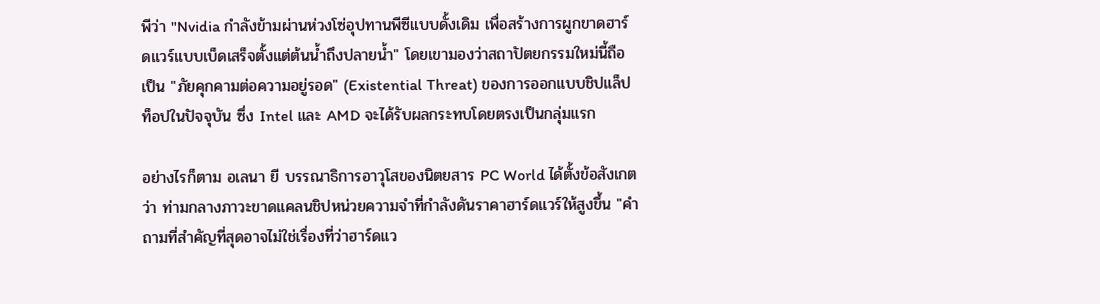พีว่า "Nvidia กำลังข้ามผ่านห่วงโซ่อุปทานพีซีแบบดั้งเดิม เพื่อสร้างการผูกขาดฮาร์ดแวร์แบบเบ็ดเสร็จตั้งแต่ต้นน้ำถึงปลายน้ำ" โดยเขามองว่าสถาปัตยกรรมใหม่นี้ถือเป็น "ภัยคุกคามต่อความอยู่รอด" (Existential Threat) ของการออกแบบชิปแล็ปท็อปในปัจจุบัน ซึ่ง Intel และ AMD จะได้รับผลกระทบโดยตรงเป็นกลุ่มแรก

อย่างไรก็ตาม อเลนา ยี บรรณาธิการอาวุโสของนิตยสาร PC World ได้ตั้งข้อสังเกตว่า ท่ามกลางภาวะขาดแคลนชิปหน่วยความจำที่กำลังดันราคาฮาร์ดแวร์ให้สูงขึ้น "คำถามที่สำคัญที่สุดอาจไม่ใช่เรื่องที่ว่าฮาร์ดแว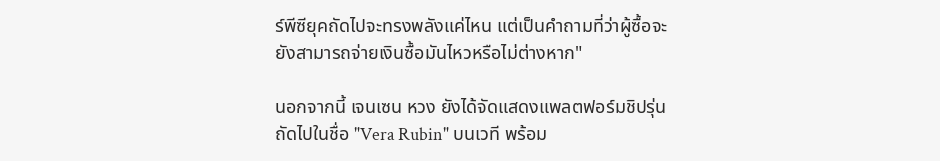ร์พีซียุคถัดไปจะทรงพลังแค่ไหน แต่เป็นคำถามที่ว่าผู้ซื้อจะยังสามารถจ่ายเงินซื้อมันไหวหรือไม่ต่างหาก"

นอกจากนี้ เจนเซน หวง ยังได้จัดแสดงแพลตฟอร์มชิปรุ่นถัดไปในชื่อ "Vera Rubin" บนเวที พร้อม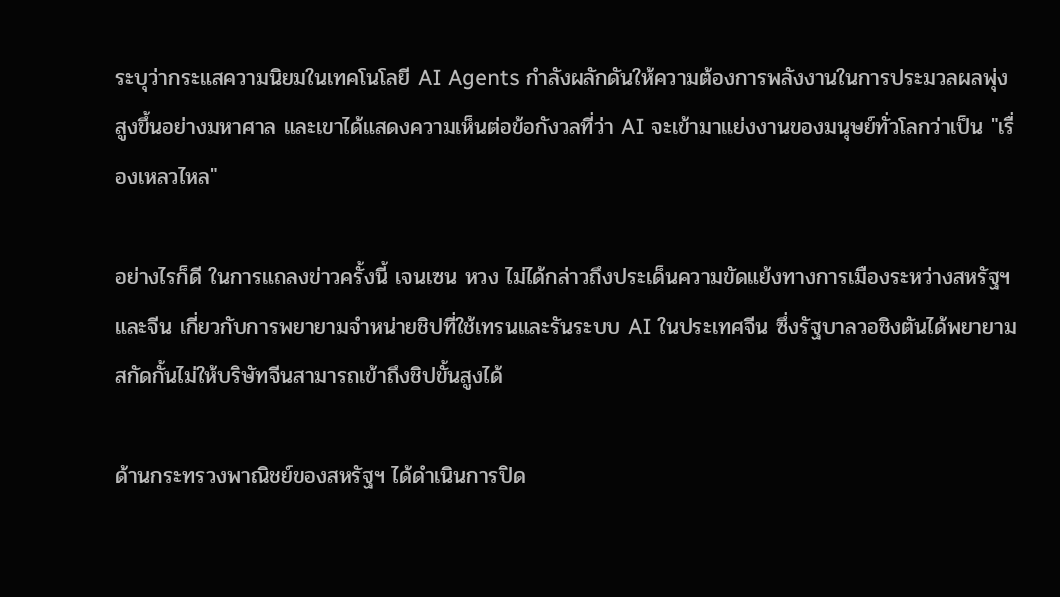ระบุว่ากระแสความนิยมในเทคโนโลยี AI Agents กำลังผลักดันให้ความต้องการพลังงานในการประมวลผลพุ่งสูงขึ้นอย่างมหาศาล และเขาได้แสดงความเห็นต่อข้อกังวลที่ว่า AI จะเข้ามาแย่งงานของมนุษย์ทั่วโลกว่าเป็น "เรื่องเหลวไหล"

อย่างไรก็ดี ในการแถลงข่าวครั้งนี้ เจนเซน หวง ไม่ได้กล่าวถึงประเด็นความขัดแย้งทางการเมืองระหว่างสหรัฐฯ และจีน เกี่ยวกับการพยายามจำหน่ายชิปที่ใช้เทรนและรันระบบ AI ในประเทศจีน ซึ่งรัฐบาลวอชิงตันได้พยายามสกัดกั้นไม่ให้บริษัทจีนสามารถเข้าถึงชิปขั้นสูงได้

ด้านกระทรวงพาณิชย์ของสหรัฐฯ ได้ดำเนินการปิด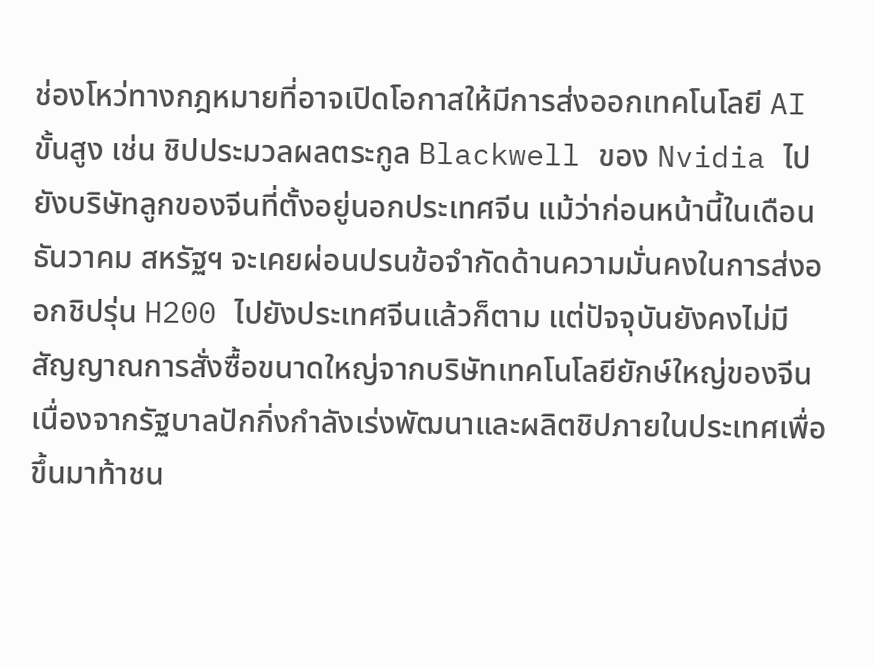ช่องโหว่ทางกฎหมายที่อาจเปิดโอกาสให้มีการส่งออกเทคโนโลยี AI ขั้นสูง เช่น ชิปประมวลผลตระกูล Blackwell ของ Nvidia ไปยังบริษัทลูกของจีนที่ตั้งอยู่นอกประเทศจีน แม้ว่าก่อนหน้านี้ในเดือนธันวาคม สหรัฐฯ จะเคยผ่อนปรนข้อจำกัดด้านความมั่นคงในการส่งออกชิปรุ่น H200 ไปยังประเทศจีนแล้วก็ตาม แต่ปัจจุบันยังคงไม่มีสัญญาณการสั่งซื้อขนาดใหญ่จากบริษัทเทคโนโลยียักษ์ใหญ่ของจีน เนื่องจากรัฐบาลปักกิ่งกำลังเร่งพัฒนาและผลิตชิปภายในประเทศเพื่อขึ้นมาท้าชน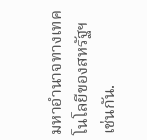มหาอำนาจทางเทคโนโลยีของสหรัฐฯ เช่นกัน.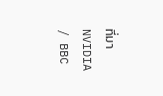ที่มา NVIDIA / BBC